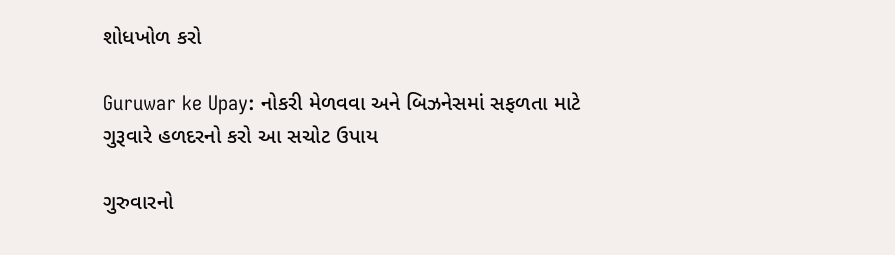શોધખોળ કરો

Guruwar ke Upay: નોકરી મેળવવા અને બિઝનેસમાં સફળતા માટે ગુરૂવારે હળદરનો કરો આ સચોટ ઉપાય

ગુરુવારનો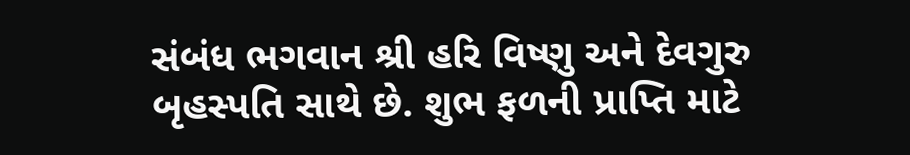સંબંધ ભગવાન શ્રી હરિ વિષ્ણુ અને દેવગુરુ બૃહસ્પતિ સાથે છે. શુભ ફળની પ્રાપ્તિ માટે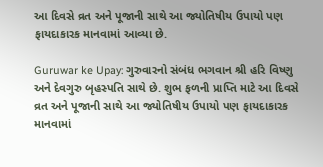આ દિવસે વ્રત અને પૂજાની સાથે આ જ્યોતિષીય ઉપાયો પણ ફાયદાકારક માનવામાં આવ્યા છે.

Guruwar ke Upay: ગુરુવારનો સંબંધ ભગવાન શ્રી હરિ વિષ્ણુ અને દેવગુરુ બૃહસ્પતિ સાથે છે. શુભ ફળની પ્રાપ્તિ માટે આ દિવસે વ્રત અને પૂજાની સાથે આ જ્યોતિષીય ઉપાયો પણ ફાયદાકારક માનવામાં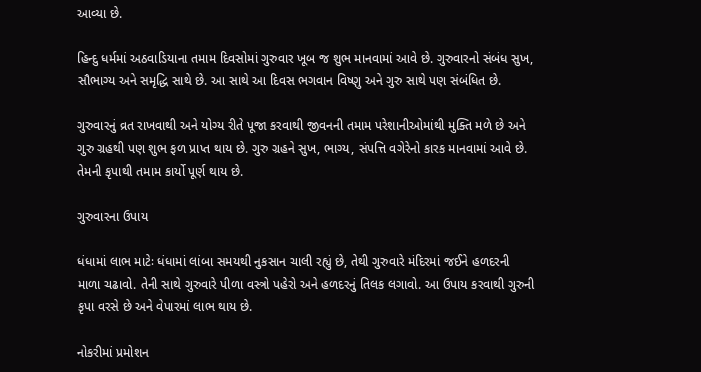આવ્યા છે.

હિન્દુ ધર્મમાં અઠવાડિયાના તમામ દિવસોમાં ગુરુવાર ખૂબ જ શુભ માનવામાં આવે છે. ગુરુવારનો સંબંધ સુખ, સૌભાગ્ય અને સમૃદ્ધિ સાથે છે. આ સાથે આ દિવસ ભગવાન વિષ્ણુ અને ગુરુ સાથે પણ સંબંધિત છે.

ગુરુવારનું વ્રત રાખવાથી અને યોગ્ય રીતે પૂજા કરવાથી જીવનની તમામ પરેશાનીઓમાંથી મુક્તિ મળે છે અને ગુરુ ગ્રહથી પણ શુભ ફળ પ્રાપ્ત થાય છે. ગુરુ ગ્રહને સુખ, ભાગ્ય, સંપત્તિ વગેરેનો કારક માનવામાં આવે છે. તેમની કૃપાથી તમામ કાર્યો પૂર્ણ થાય છે.

ગુરુવારના ઉપાય

ધંધામાં લાભ માટેઃ ધંધામાં લાંબા સમયથી નુકસાન ચાલી રહ્યું છે, તેથી ગુરુવારે મંદિરમાં જઈને હળદરની માળા ચઢાવો. તેની સાથે ગુરુવારે પીળા વસ્ત્રો પહેરો અને હળદરનું તિલક લગાવો. આ ઉપાય કરવાથી ગુરુની કૃપા વરસે છે અને વેપારમાં લાભ થાય છે.

નોકરીમાં પ્રમોશન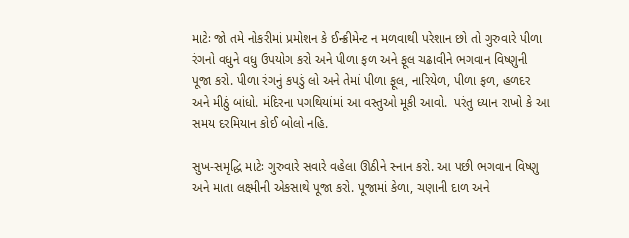માટેઃ જો તમે નોકરીમાં પ્રમોશન કે ઈન્ક્રીમેન્ટ ન મળવાથી પરેશાન છો તો ગુરુવારે પીળા રંગનો વધુને વધુ ઉપયોગ કરો અને પીળા ફળ અને ફૂલ ચઢાવીને ભગવાન વિષ્ણુની પૂજા કરો. પીળા રંગનું કપડું લો અને તેમાં પીળા ફૂલ, નારિયેળ, પીળા ફળ, હળદર અને મીઠું બાંધો. મંદિરના પગથિયાંમાં આ વસ્તુઓ મૂકી આવો.  પરંતુ ધ્યાન રાખો કે આ સમય દરમિયાન કોઈ બોલો નહિ.

સુખ-સમૃદ્ધિ માટેઃ ગુરુવારે સવારે વહેલા ઊઠીને સ્નાન કરો. આ પછી ભગવાન વિષ્ણુ અને માતા લક્ષ્મીની એકસાથે પૂજા કરો. પૂજામાં કેળા, ચણાની દાળ અને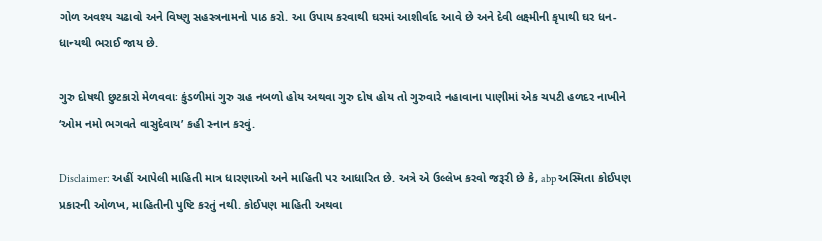ગોળ અવશ્ય ચઢાવો અને વિષ્ણુ સહસ્ત્રનામનો પાઠ કરો. આ ઉપાય કરવાથી ઘરમાં આશીર્વાદ આવે છે અને દેવી લક્ષ્મીની કૃપાથી ઘર ધન-ધાન્યથી ભરાઈ જાય છે.

ગુરુ દોષથી છુટકારો મેળવવાઃ કુંડળીમાં ગુરુ ગ્રહ નબળો હોય અથવા ગુરુ દોષ હોય તો ગુરુવારે નહાવાના પાણીમાં એક ચપટી હળદર નાખીને ‘ઓમ નમો ભગવતે વાસુદેવાય’ કહી સ્નાન કરવું.

Disclaimer: અહીં આપેલી માહિતી માત્ર ધારણાઓ અને માહિતી પર આધારિત છે. અત્રે એ ઉલ્લેખ કરવો જરૂરી છે કે, abp અસ્મિતા કોઈપણ પ્રકારની ઓળખ, માહિતીની પુષ્ટિ કરતું નથી. કોઈપણ માહિતી અથવા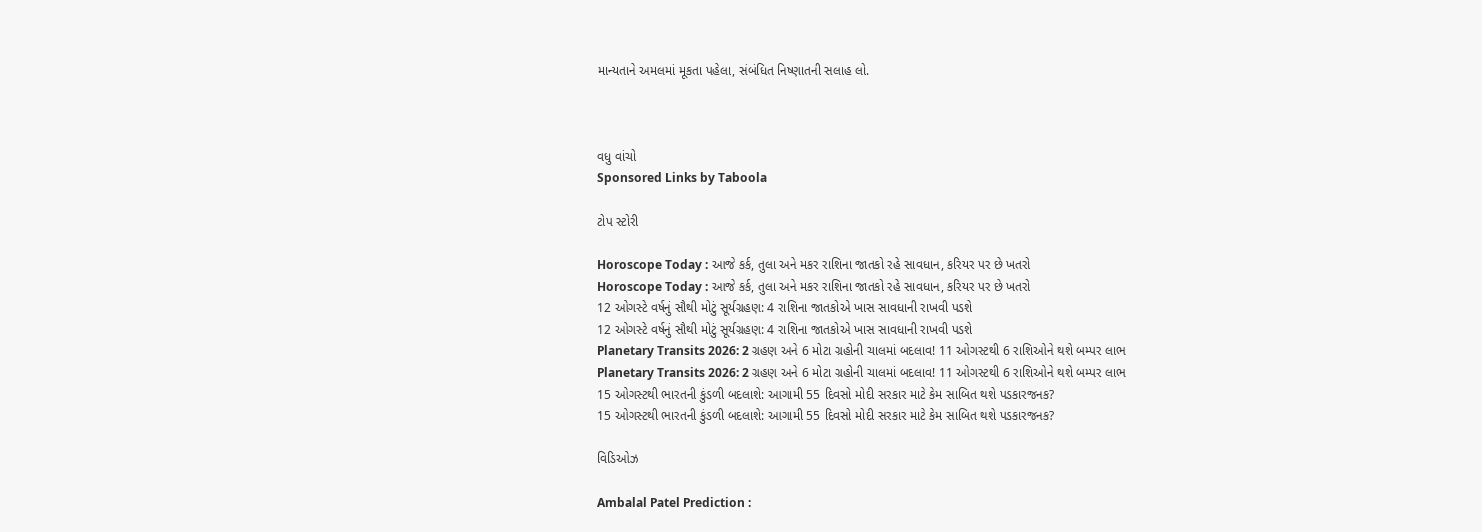માન્યતાને અમલમાં મૂકતા પહેલા, સંબંધિત નિષ્ણાતની સલાહ લો.



વધુ વાંચો
Sponsored Links by Taboola

ટોપ સ્ટોરી

Horoscope Today : આજે કર્ક, તુલા અને મકર રાશિના જાતકો રહે સાવધાન, કરિયર પર છે ખતરો
Horoscope Today : આજે કર્ક, તુલા અને મકર રાશિના જાતકો રહે સાવધાન, કરિયર પર છે ખતરો
12 ઓગસ્ટે વર્ષનું સૌથી મોટું સૂર્યગ્રહણ: 4 રાશિના જાતકોએ ખાસ સાવધાની રાખવી પડશે
12 ઓગસ્ટે વર્ષનું સૌથી મોટું સૂર્યગ્રહણ: 4 રાશિના જાતકોએ ખાસ સાવધાની રાખવી પડશે
Planetary Transits 2026: 2 ગ્રહણ અને 6 મોટા ગ્રહોની ચાલમાં બદલાવ! 11 ઓગસ્ટથી 6 રાશિઓને થશે બમ્પર લાભ
Planetary Transits 2026: 2 ગ્રહણ અને 6 મોટા ગ્રહોની ચાલમાં બદલાવ! 11 ઓગસ્ટથી 6 રાશિઓને થશે બમ્પર લાભ
15 ઓગસ્ટથી ભારતની કુંડળી બદલાશે: આગામી 55 દિવસો મોદી સરકાર માટે કેમ સાબિત થશે પડકારજનક?
15 ઓગસ્ટથી ભારતની કુંડળી બદલાશે: આગામી 55 દિવસો મોદી સરકાર માટે કેમ સાબિત થશે પડકારજનક?

વિડિઓઝ

Ambalal Patel Prediction :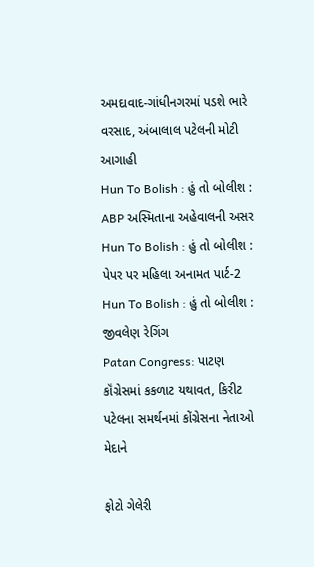અમદાવાદ-ગાંધીનગરમાં પડશે ભારે વરસાદ, અંબાલાલ પટેલની મોટી આગાહી
Hun To Bolish : હું તો બોલીશ : ABP અસ્મિતાના અહેવાલની અસર
Hun To Bolish : હું તો બોલીશ : પેપર પર મહિલા અનામત પાર્ટ-2
Hun To Bolish : હું તો બોલીશ : જીવલેણ રેગિંગ
Patan Congress: પાટણ કૉંગ્રેસમાં કકળાટ યથાવત, કિરીટ પટેલના સમર્થનમાં કોંગ્રેસના નેતાઓ મેદાને

ફોટો ગેલેરી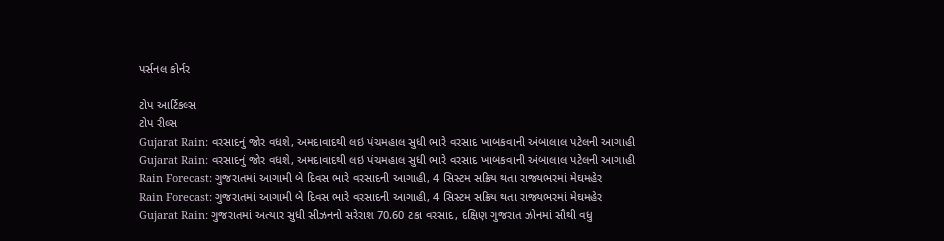પર્સનલ કોર્નર

ટોપ આર્ટિકલ્સ
ટોપ રીલ્સ
Gujarat Rain: વરસાદનું જોર વધશે, અમદાવાદથી લઇ પંચમહાલ સુધી ભારે વરસાદ ખાબકવાની અંબાલાલ પટેલની આગાહી
Gujarat Rain: વરસાદનું જોર વધશે, અમદાવાદથી લઇ પંચમહાલ સુધી ભારે વરસાદ ખાબકવાની અંબાલાલ પટેલની આગાહી
Rain Forecast: ગુજરાતમાં આગામી બે દિવસ ભારે વરસાદની આગાહી, 4 સિસ્ટમ સક્રિય થતા રાજ્યભરમાં મેઘમહેર
Rain Forecast: ગુજરાતમાં આગામી બે દિવસ ભારે વરસાદની આગાહી, 4 સિસ્ટમ સક્રિય થતા રાજ્યભરમાં મેઘમહેર
Gujarat Rain: ગુજરાતમાં અત્યાર સુધી સીઝનનો સરેરાશ 70.60 ટકા વરસાદ, દક્ષિણ ગુજરાત ઝોનમાં સૌથી વધુ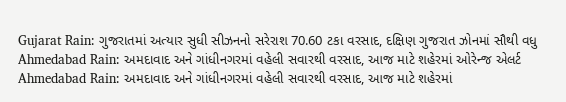Gujarat Rain: ગુજરાતમાં અત્યાર સુધી સીઝનનો સરેરાશ 70.60 ટકા વરસાદ, દક્ષિણ ગુજરાત ઝોનમાં સૌથી વધુ
Ahmedabad Rain: અમદાવાદ અને ગાંધીનગરમાં વહેલી સવારથી વરસાદ, આજ માટે શહેરમાં ઓરેન્જ એલર્ટ
Ahmedabad Rain: અમદાવાદ અને ગાંધીનગરમાં વહેલી સવારથી વરસાદ, આજ માટે શહેરમાં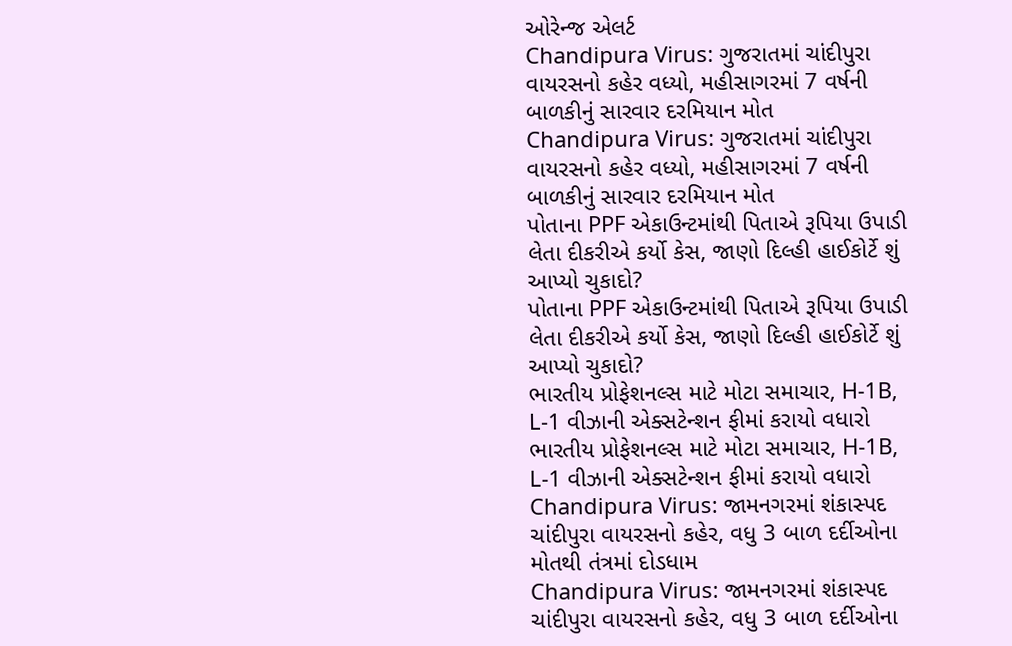ઓરેન્જ એલર્ટ
Chandipura Virus: ગુજરાતમાં ચાંદીપુરા વાયરસનો કહેર વધ્યો, મહીસાગરમાં 7 વર્ષની બાળકીનું સારવાર દરમિયાન મોત
Chandipura Virus: ગુજરાતમાં ચાંદીપુરા વાયરસનો કહેર વધ્યો, મહીસાગરમાં 7 વર્ષની બાળકીનું સારવાર દરમિયાન મોત
પોતાના PPF એકાઉન્ટમાંથી પિતાએ રૂપિયા ઉપાડી લેતા દીકરીએ કર્યો કેસ, જાણો દિલ્હી હાઈકોર્ટે શું આપ્યો ચુકાદો?
પોતાના PPF એકાઉન્ટમાંથી પિતાએ રૂપિયા ઉપાડી લેતા દીકરીએ કર્યો કેસ, જાણો દિલ્હી હાઈકોર્ટે શું આપ્યો ચુકાદો?
ભારતીય પ્રોફેશનલ્સ માટે મોટા સમાચાર, H-1B, L-1 વીઝાની એક્સટેન્શન ફીમાં કરાયો વધારો
ભારતીય પ્રોફેશનલ્સ માટે મોટા સમાચાર, H-1B, L-1 વીઝાની એક્સટેન્શન ફીમાં કરાયો વધારો
Chandipura Virus: જામનગરમાં શંકાસ્પદ ચાંદીપુરા વાયરસનો કહેર, વધુ 3 બાળ દર્દીઓના મોતથી તંત્રમાં દોડધામ
Chandipura Virus: જામનગરમાં શંકાસ્પદ ચાંદીપુરા વાયરસનો કહેર, વધુ 3 બાળ દર્દીઓના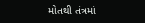મોતથી તંત્રમાં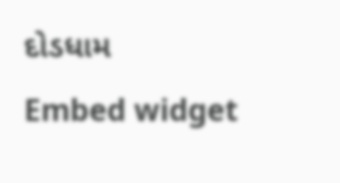દોડધામ
Embed widget